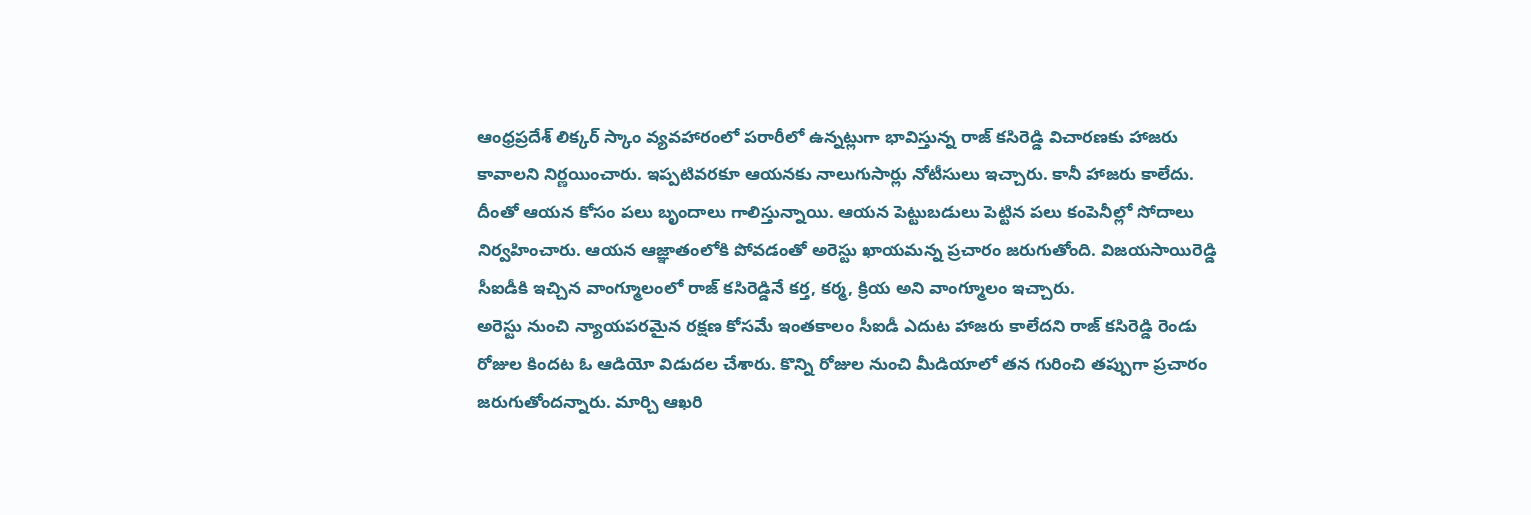ఆంధ్రప్రదేశ్ లిక్కర్ స్కాం వ్యవహారంలో పరారీలో ఉన్నట్లుగా భావిస్తున్న రాజ్ కసిరెడ్డి విచారణకు హాజరు కావాలని నిర్ణయించారు. ఇప్పటివరకూ ఆయనకు నాలుగుసార్లు నోటీసులు ఇచ్చారు. కానీ హాజరు కాలేదు. దీంతో ఆయన కోసం పలు బృందాలు గాలిస్తున్నాయి. ఆయన పెట్టుబడులు పెట్టిన పలు కంపెనీల్లో సోదాలు నిర్వహించారు. ఆయన ఆజ్ఞాతంలోకి పోవడంతో అరెస్టు ఖాయమన్న ప్రచారం జరుగుతోంది. విజయసాయిరెడ్డి సీఐడీకి ఇచ్చిన వాంగ్మూలంలో రాజ్ కసిరెడ్డినే కర్త, కర్మ, క్రియ అని వాంగ్మూలం ఇచ్చారు.
అరెస్టు నుంచి న్యాయపరమైన రక్షణ కోసమే ఇంతకాలం సీఐడీ ఎదుట హాజరు కాలేదని రాజ్ కసిరెడ్డి రెండు రోజుల కిందట ఓ ఆడియో విడుదల చేశారు. కొన్ని రోజుల నుంచి మీడియాలో తన గురించి తప్పుగా ప్రచారం జరుగుతోందన్నారు. మార్చి ఆఖరి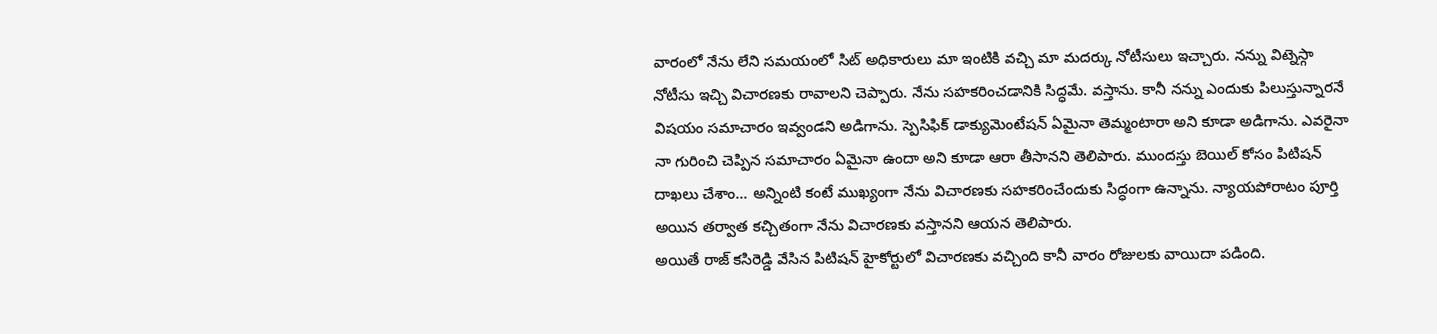వారంలో నేను లేని సమయంలో సిట్ అధికారులు మా ఇంటికి వచ్చి మా మదర్కు నోటీసులు ఇచ్చారు. నన్ను విట్నెస్గా నోటీసు ఇచ్చి విచారణకు రావాలని చెప్పారు. నేను సహకరించడానికి సిద్ధమే. వస్తాను. కానీ నన్ను ఎందుకు పిలుస్తున్నారనే విషయం సమాచారం ఇవ్వండని అడిగాను. స్పెసిఫిక్ డాక్యుమెంటేషన్ ఏమైనా తెమ్మంటారా అని కూడా అడిగాను. ఎవరైనా నా గురించి చెప్పిన సమాచారం ఏమైనా ఉందా అని కూడా ఆరా తీసానని తెలిపారు. ముందస్తు బెయిల్ కోసం పిటిషన్ దాఖలు చేశాం... అన్నింటి కంటే ముఖ్యంగా నేను విచారణకు సహకరించేందుకు సిద్ధంగా ఉన్నాను. న్యాయపోరాటం పూర్తి అయిన తర్వాత కచ్చితంగా నేను విచారణకు వస్తానని ఆయన తెలిపారు.
అయితే రాజ్ కసిరెడ్డి వేసిన పిటిషన్ హైకోర్టులో విచారణకు వచ్చింది కానీ వారం రోజులకు వాయిదా పడింది.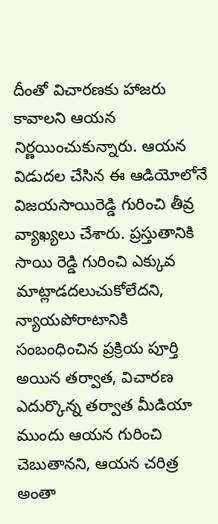దీంతో విచారణకు హాజరు కావాలని ఆయన నిర్ణయించుకున్నారు. ఆయన విడుదల చేసిన ఈ ఆడియోలోనే విజయసాయిరెడ్డి గురించి తీవ్ర వ్యాఖ్యలు చేశారు. ప్రస్తుతానికి సాయి రెడ్డి గురించి ఎక్కువ మాట్లాడదలుచుకోలేదని, న్యాయపోరాటానికి సంబంధించిన ప్రక్రియ పూర్తి అయిన తర్వాత, విచారణ ఎదుర్కొన్న తర్వాత మీడియా ముందు ఆయన గురించి చెబుతానని, ఆయన చరిత్ర అంతా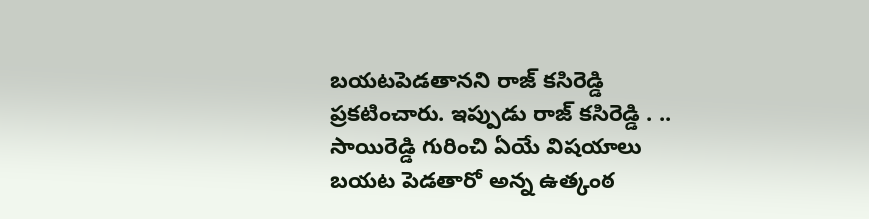బయటపెడతానని రాజ్ కసిరెడ్డి ప్రకటించారు. ఇప్పుడు రాజ్ కసిరెడ్డి . .. సాయిరెడ్డి గురించి ఏయే విషయాలు బయట పెడతారో అన్న ఉత్కంఠ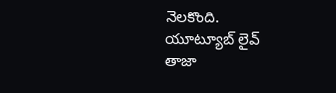నెలకొంది.
యూట్యూబ్ లైవ్
తాజా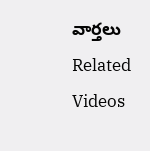వార్తలు
Related Videos